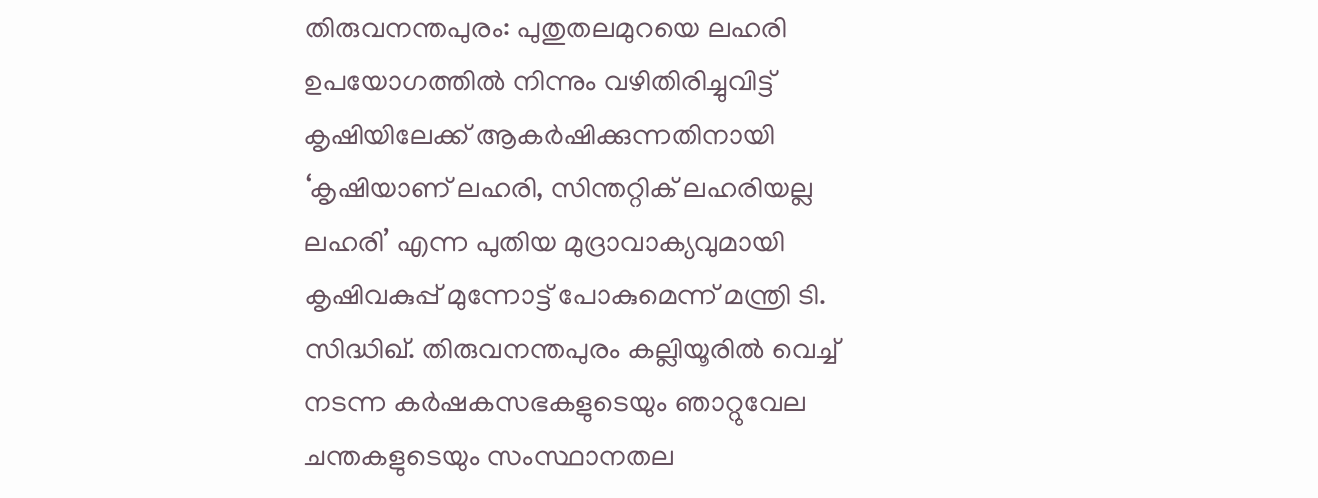തിരുവനന്തപുരം: പുതുതലമുറയെ ലഹരി ഉപയോഗത്തിൽ നിന്നും വഴിതിരിച്ചുവിട്ട് കൃഷിയിലേക്ക് ആകർഷിക്കുന്നതിനായി ‘കൃഷിയാണ് ലഹരി, സിന്തറ്റിക് ലഹരിയല്ല ലഹരി’ എന്ന പുതിയ മുദ്രാവാക്യവുമായി കൃഷിവകുപ്പ് മുന്നോട്ട് പോകുമെന്ന് മന്ത്രി ടി. സിദ്ധിഖ്. തിരുവനന്തപുരം കല്ലിയൂരിൽ വെച്ച് നടന്ന കർഷകസഭകളുടെയും ഞാറ്റുവേല ചന്തകളുടെയും സംസ്ഥാനതല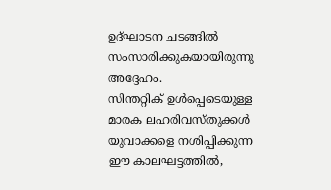ഉദ്ഘാടന ചടങ്ങിൽ സംസാരിക്കുകയായിരുന്നു അദ്ദേഹം.
സിന്തറ്റിക് ഉൾപ്പെടെയുള്ള മാരക ലഹരിവസ്തുക്കൾ യുവാക്കളെ നശിപ്പിക്കുന്ന ഈ കാലഘട്ടത്തിൽ,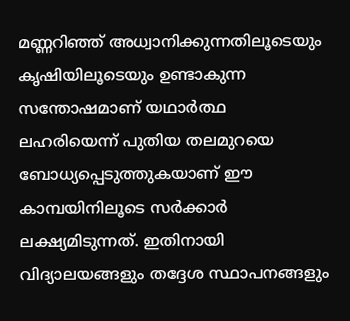മണ്ണറിഞ്ഞ് അധ്വാനിക്കുന്നതിലൂടെയും കൃഷിയിലൂടെയും ഉണ്ടാകുന്ന സന്തോഷമാണ് യഥാർത്ഥ ലഹരിയെന്ന് പുതിയ തലമുറയെ ബോധ്യപ്പെടുത്തുകയാണ് ഈ കാമ്പയിനിലൂടെ സർക്കാർ ലക്ഷ്യമിടുന്നത്. ഇതിനായി വിദ്യാലയങ്ങളും തദ്ദേശ സ്ഥാപനങ്ങളും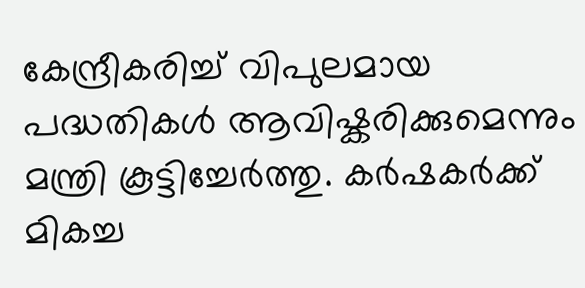കേന്ദ്രീകരിച്ച് വിപുലമായ പദ്ധതികൾ ആവിഷ്കരിക്കുമെന്നും മന്ത്രി കൂട്ടിച്ചേർത്തു. കർഷകർക്ക് മികച്ച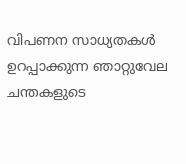വിപണന സാധ്യതകൾ ഉറപ്പാക്കുന്ന ഞാറ്റുവേല ചന്തകളുടെ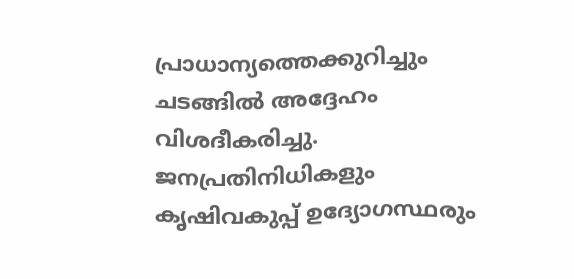പ്രാധാന്യത്തെക്കുറിച്ചും ചടങ്ങിൽ അദ്ദേഹം വിശദീകരിച്ചു. ജനപ്രതിനിധികളും കൃഷിവകുപ്പ് ഉദ്യോഗസ്ഥരും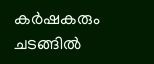കർഷകരും ചടങ്ങിൽ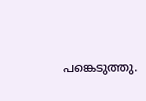പങ്കെടുത്തു.